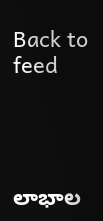Back to feed




లాభాల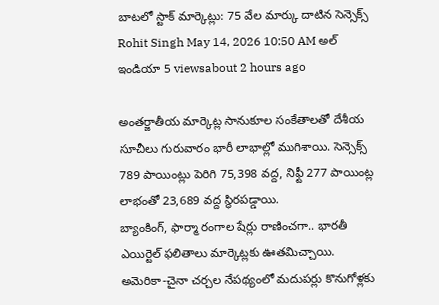బాటలో స్టాక్ మార్కెట్లు: 75 వేల మార్కు దాటిన సెన్సెక్స్
Rohit Singh May 14, 2026 10:50 AM అల్ ఇండియా 5 viewsabout 2 hours ago

అంతర్జాతీయ మార్కెట్ల సానుకూల సంకేతాలతో దేశీయ సూచీలు గురువారం భారీ లాభాల్లో ముగిశాయి. సెన్సెక్స్ 789 పాయింట్లు పెరిగి 75,398 వద్ద, నిఫ్టీ 277 పాయింట్ల లాభంతో 23,689 వద్ద స్థిరపడ్డాయి.
బ్యాంకింగ్, ఫార్మా రంగాల షేర్లు రాణించగా.. భారతీ ఎయిర్టెల్ ఫలితాలు మార్కెట్లకు ఊతమిచ్చాయి. అమెరికా-చైనా చర్చల నేపథ్యంలో మదుపర్లు కొనుగోళ్లకు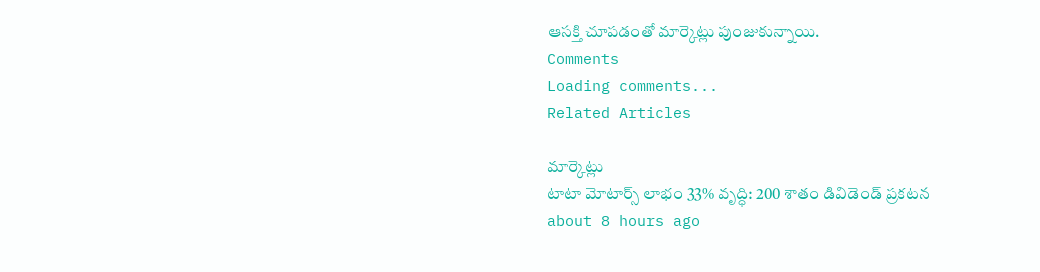ఆసక్తి చూపడంతో మార్కెట్లు పుంజుకున్నాయి.
Comments
Loading comments...
Related Articles

మార్కెట్లు
టాటా మోటార్స్ లాభం 33% వృద్ధి: 200 శాతం డివిడెండ్ ప్రకటన
about 8 hours ago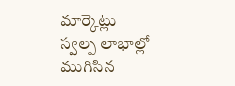మార్కెట్లు
స్వల్ప లాభాల్లో ముగిసిన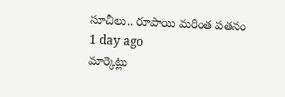సూచీలు.. రూపాయి మరింత పతనం
1 day ago
మార్కెట్లు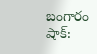బంగారం షాక్: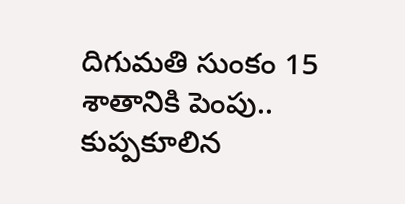దిగుమతి సుంకం 15 శాతానికి పెంపు.. కుప్పకూలిన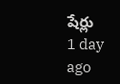షేర్లు
1 day ago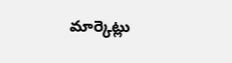మార్కెట్లు